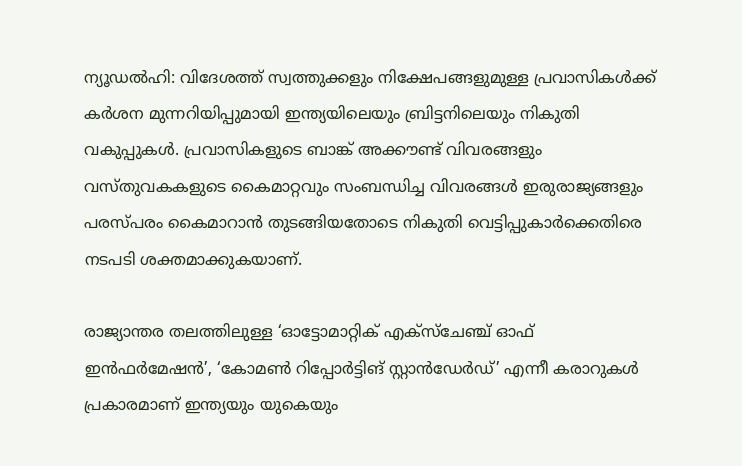ന്യൂഡൽഹി: വിദേശത്ത് സ്വത്തുക്കളും നിക്ഷേപങ്ങളുമുള്ള പ്രവാസികൾക്ക് കർശന മുന്നറിയിപ്പുമായി ഇന്ത്യയിലെയും ബ്രിട്ടനിലെയും നികുതി വകുപ്പുകൾ. പ്രവാസികളുടെ ബാങ്ക് അക്കൗണ്ട് വിവരങ്ങളും വസ്തുവകകളുടെ കൈമാറ്റവും സംബന്ധിച്ച വിവരങ്ങൾ ഇരുരാജ്യങ്ങളും പരസ്പരം കൈമാറാൻ തുടങ്ങിയതോടെ നികുതി വെട്ടിപ്പുകാർക്കെതിരെ നടപടി ശക്തമാക്കുകയാണ്.

രാജ്യാന്തര തലത്തിലുള്ള ‘ഓട്ടോമാറ്റിക് എക്സ്ചേഞ്ച് ഓഫ് ഇൻഫർമേഷൻ’, ‘കോമൺ റിപ്പോർട്ടിങ് സ്റ്റാൻഡേർഡ്’ എന്നീ കരാറുകൾ പ്രകാരമാണ് ഇന്ത്യയും യുകെയും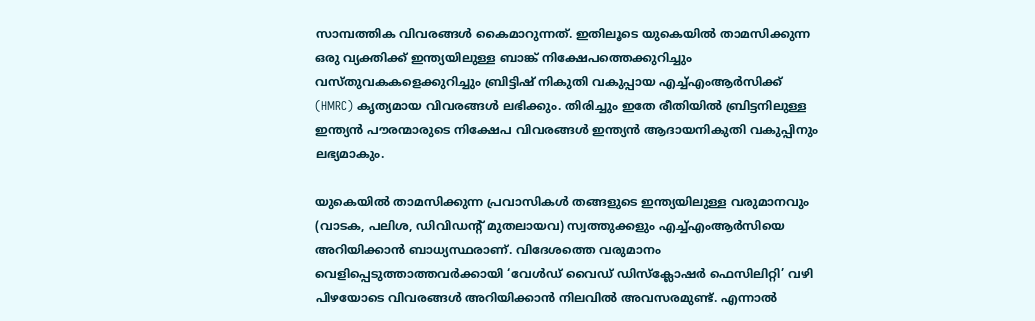സാമ്പത്തിക വിവരങ്ങൾ കൈമാറുന്നത്. ഇതിലൂടെ യുകെയിൽ താമസിക്കുന്ന ഒരു വ്യക്തിക്ക് ഇന്ത്യയിലുള്ള ബാങ്ക് നിക്ഷേപത്തെക്കുറിച്ചും വസ്തുവകകളെക്കുറിച്ചും ബ്രിട്ടിഷ് നികുതി വകുപ്പായ എച്ച്എംആർസിക്ക് (HMRC) കൃത്യമായ വിവരങ്ങൾ ലഭിക്കും. തിരിച്ചും ഇതേ രീതിയിൽ ബ്രിട്ടനിലുള്ള ഇന്ത്യൻ പൗരന്മാരുടെ നിക്ഷേപ വിവരങ്ങൾ ഇന്ത്യൻ ആദായനികുതി വകുപ്പിനും ലഭ്യമാകും.

യുകെയിൽ താമസിക്കുന്ന പ്രവാസികൾ തങ്ങളുടെ ഇന്ത്യയിലുള്ള വരുമാനവും (വാടക, പലിശ, ഡിവിഡന്റ് മുതലായവ) സ്വത്തുക്കളും എച്ച്എംആർസിയെ അറിയിക്കാൻ ബാധ്യസ്ഥരാണ്. വിദേശത്തെ വരുമാനം വെളിപ്പെടുത്താത്തവർക്കായി ‘വേൾഡ് വൈഡ് ഡിസ്ക്ലോഷർ ഫെസിലിറ്റി’ വഴി പിഴയോടെ വിവരങ്ങൾ അറിയിക്കാൻ നിലവിൽ അവസരമുണ്ട്. എന്നാൽ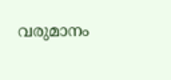വരുമാനം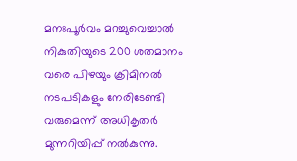മനഃപൂർവം മറച്ചുവെച്ചാൽ നികുതിയുടെ 200 ശതമാനം വരെ പിഴയും ക്രിമിനൽ നടപടികളും നേരിടേണ്ടി വരുമെന്ന് അധികൃതർ മുന്നറിയിപ്പ് നൽകുന്നു.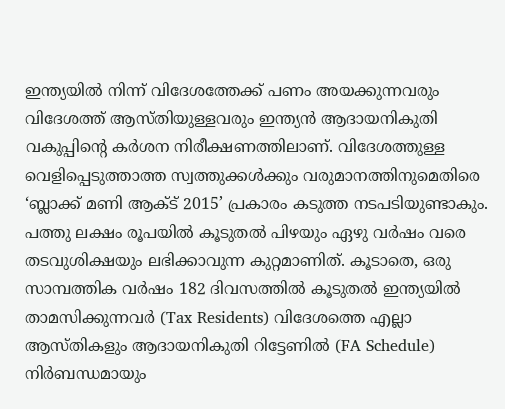ഇന്ത്യയിൽ നിന്ന് വിദേശത്തേക്ക് പണം അയക്കുന്നവരും വിദേശത്ത് ആസ്തിയുള്ളവരും ഇന്ത്യൻ ആദായനികുതി വകുപ്പിന്റെ കർശന നിരീക്ഷണത്തിലാണ്. വിദേശത്തുള്ള വെളിപ്പെടുത്താത്ത സ്വത്തുക്കൾക്കും വരുമാനത്തിനുമെതിരെ ‘ബ്ലാക്ക് മണി ആക്ട് 2015’ പ്രകാരം കടുത്ത നടപടിയുണ്ടാകും. പത്തു ലക്ഷം രൂപയിൽ കൂടുതൽ പിഴയും ഏഴു വർഷം വരെ തടവുശിക്ഷയും ലഭിക്കാവുന്ന കുറ്റമാണിത്. കൂടാതെ, ഒരു സാമ്പത്തിക വർഷം 182 ദിവസത്തിൽ കൂടുതൽ ഇന്ത്യയിൽ താമസിക്കുന്നവർ (Tax Residents) വിദേശത്തെ എല്ലാ ആസ്തികളും ആദായനികുതി റിട്ടേണിൽ (FA Schedule) നിർബന്ധമായും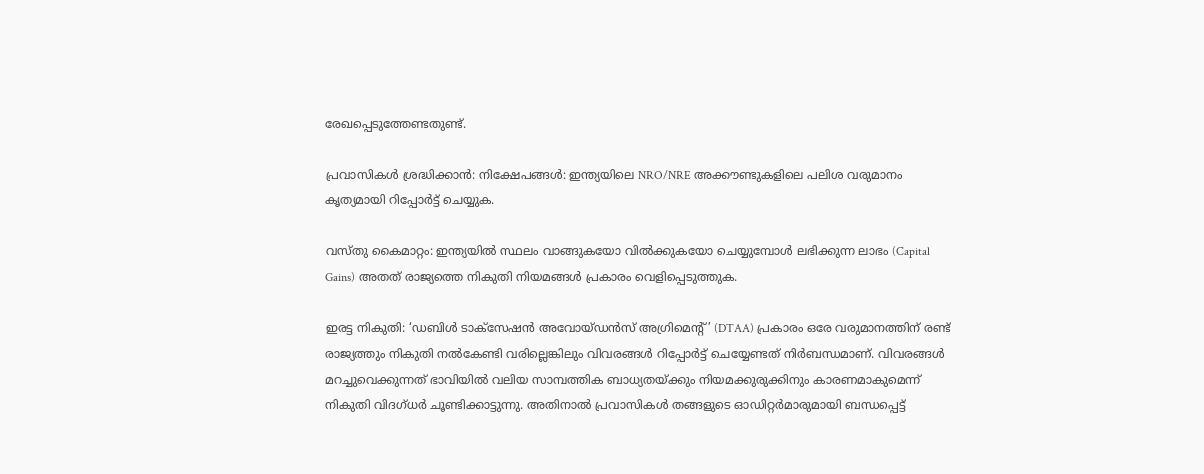രേഖപ്പെടുത്തേണ്ടതുണ്ട്.

പ്രവാസികൾ ശ്രദ്ധിക്കാൻ: നിക്ഷേപങ്ങൾ: ഇന്ത്യയിലെ NRO/NRE അക്കൗണ്ടുകളിലെ പലിശ വരുമാനം കൃത്യമായി റിപ്പോർട്ട് ചെയ്യുക.

വസ്തു കൈമാറ്റം: ഇന്ത്യയിൽ സ്ഥലം വാങ്ങുകയോ വിൽക്കുകയോ ചെയ്യുമ്പോൾ ലഭിക്കുന്ന ലാഭം (Capital Gains) അതത് രാജ്യത്തെ നികുതി നിയമങ്ങൾ പ്രകാരം വെളിപ്പെടുത്തുക.

ഇരട്ട നികുതി: ‘ഡബിൾ ടാക്സേഷൻ അവോയ്ഡൻസ് അഗ്രിമെന്റ്’ (DTAA) പ്രകാരം ഒരേ വരുമാനത്തിന് രണ്ട് രാജ്യത്തും നികുതി നൽകേണ്ടി വരില്ലെങ്കിലും വിവരങ്ങൾ റിപ്പോർട്ട് ചെയ്യേണ്ടത് നിർബന്ധമാണ്. വിവരങ്ങൾ മറച്ചുവെക്കുന്നത് ഭാവിയിൽ വലിയ സാമ്പത്തിക ബാധ്യതയ്ക്കും നിയമക്കുരുക്കിനും കാരണമാകുമെന്ന് നികുതി വിദഗ്ധർ ചൂണ്ടിക്കാട്ടുന്നു. അതിനാൽ പ്രവാസികൾ തങ്ങളുടെ ഓഡിറ്റർമാരുമായി ബന്ധപ്പെട്ട്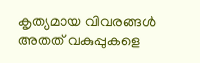കൃത്യമായ വിവരങ്ങൾ അതത് വകുപ്പുകളെ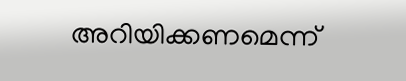അറിയിക്കണമെന്ന്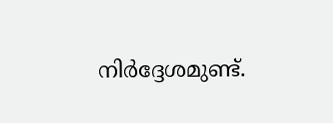നിർദ്ദേശമുണ്ട്.